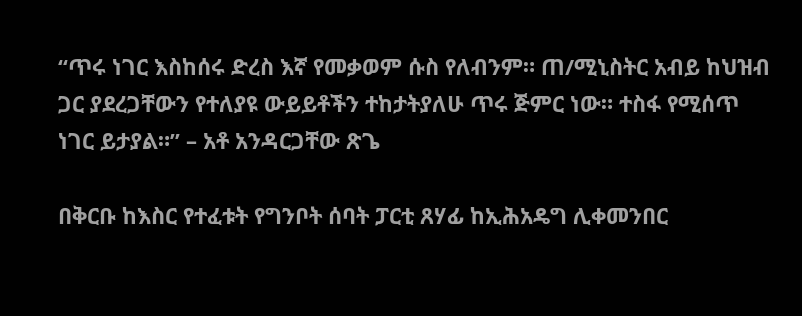“ጥሩ ነገር እስከሰሩ ድረስ እኛ የመቃወም ሱስ የለብንም። ጠ/ሚኒስትር አብይ ከህዝብ ጋር ያደረጋቸውን የተለያዩ ውይይቶችን ተከታትያለሁ ጥሩ ጅምር ነው። ተስፋ የሚሰጥ ነገር ይታያል።” – አቶ አንዳርጋቸው ጽጌ

በቅርቡ ከእስር የተፈቱት የግንቦት ሰባት ፓርቲ ጸሃፊ ከኢሕአዴግ ሊቀመንበር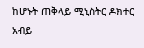ከሆኑት ጠቅላይ ሚኒስትር ዶክተር አብይ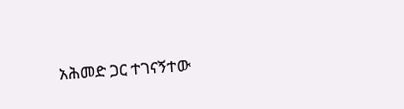አሕመድ ጋር ተገናኝተው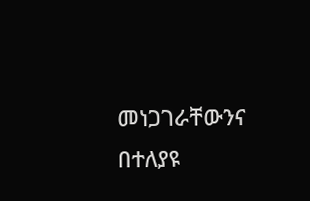መነጋገራቸውንና በተለያዩ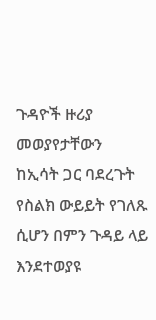ጉዳዮች ዙሪያ መወያየታቸውን ከኢሳት ጋር ባደረጉት የስልክ ውይይት የገለጹ ሲሆን በምን ጉዳይ ላይ እንደተወያዩ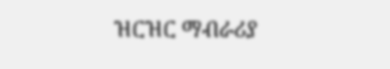ዝርዝር ማብራሪያ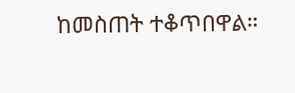ከመስጠት ተቆጥበዋል።